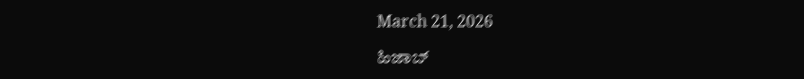March 21, 2026

ಹಿಜಾಬ್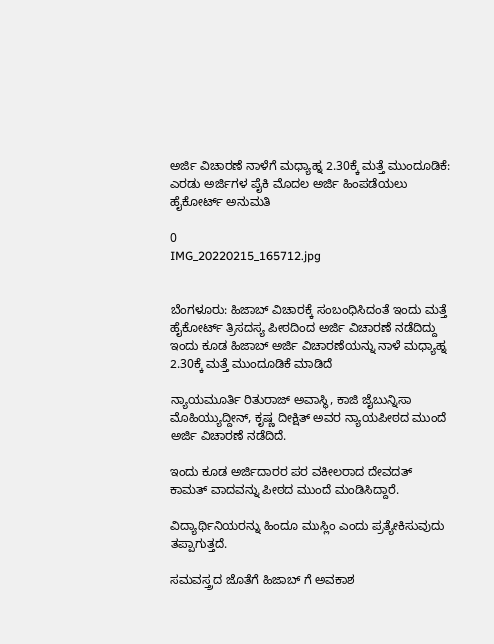ಅರ್ಜಿ ವಿಚಾರಣೆ ನಾಳೆಗೆ ಮಧ್ಯಾಹ್ನ 2.30ಕ್ಕೆ ಮತ್ತೆ ಮುಂದೂಡಿಕೆ: ಎರಡು ಅರ್ಜಿಗಳ ಪೈಕಿ ಮೊದಲ ಅರ್ಜಿ ಹಿಂಪಡೆಯಲು ಹೈಕೋರ್ಟ್ ಅನುಮತಿ

0
IMG_20220215_165712.jpg


ಬೆಂಗಳೂರು: ಹಿಜಾಬ್ ವಿಚಾರಕ್ಕೆ ಸಂಬಂಧಿಸಿದಂತೆ ಇಂದು ಮತ್ತೆ ಹೈಕೋರ್ಟ್ ತ್ರಿಸದಸ್ಯ ಪೀಠದಿಂದ ಅರ್ಜಿ ವಿಚಾರಣೆ ನಡೆದಿದ್ದು ಇಂದು ಕೂಡ ಹಿಜಾಬ್ ಅರ್ಜಿ ವಿಚಾರಣೆಯನ್ನು ನಾಳೆ ಮಧ್ಯಾಹ್ನ 2.30ಕ್ಕೆ ಮತ್ತೆ ಮುಂದೂಡಿಕೆ ಮಾಡಿದೆ

ನ್ಯಾಯಮೂರ್ತಿ ರಿತುರಾಜ್ ಅವಾಸ್ಥಿ, ಕಾಜಿ ಜೈಬುನ್ನಿಸಾ ಮೊಹಿಯ್ಯುದ್ದೀನ್, ಕೃಷ್ಣ ದೀಕ್ಷಿತ್ ಅವರ ನ್ಯಾಯಪೀಠದ ಮುಂದೆ ಅರ್ಜಿ ವಿಚಾರಣೆ ನಡೆದಿದೆ.

ಇಂದು ಕೂಡ ಅರ್ಜಿದಾರರ ಪರ ವಕೀಲರಾದ ದೇವದತ್ ಕಾಮತ್ ವಾದವನ್ನು ಪೀಠದ ಮುಂದೆ ಮಂಡಿಸಿದ್ದಾರೆ.

ವಿದ್ಯಾರ್ಥಿನಿಯರನ್ನು ಹಿಂದೂ ಮುಸ್ಲಿಂ ಎಂದು ಪ್ರತ್ಯೇಕಿಸುವುದು ತಪ್ಪಾಗುತ್ತದೆ.

ಸಮವಸ್ತ್ರದ ಜೊತೆಗೆ ಹಿಜಾಬ್ ಗೆ ಅವಕಾಶ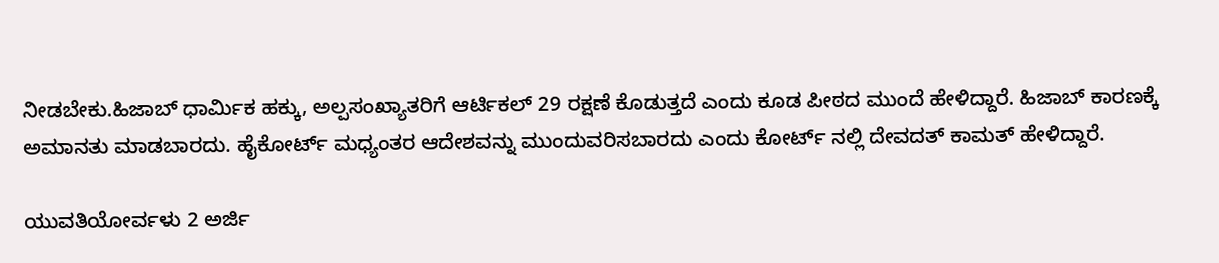ನೀಡಬೇಕು.ಹಿಜಾಬ್ ಧಾರ್ಮಿಕ ಹಕ್ಕು, ಅಲ್ಪಸಂಖ್ಯಾತರಿಗೆ ಆರ್ಟಿಕಲ್ 29 ರಕ್ಷಣೆ ಕೊಡುತ್ತದೆ ಎಂದು ಕೂಡ ಪೀಠದ ಮುಂದೆ ಹೇಳಿದ್ದಾರೆ. ಹಿಜಾಬ್ ಕಾರಣಕ್ಕೆ ಅಮಾನತು ಮಾಡಬಾರದು. ಹೈಕೋರ್ಟ್ ಮಧ್ಯಂತರ ಆದೇಶವನ್ನು ಮುಂದುವರಿಸಬಾರದು ಎಂದು ಕೋರ್ಟ್ ನಲ್ಲಿ ದೇವದತ್ ಕಾಮತ್ ಹೇಳಿದ್ದಾರೆ.

ಯುವತಿಯೋರ್ವಳು 2 ಅರ್ಜಿ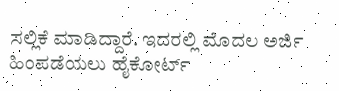ಸಲ್ಲಿಕೆ ಮಾಡಿದ್ದಾರೆ. ಇದರಲ್ಲಿ ಮೊದಲ ಅರ್ಜಿ ಹಿಂಪಡೆಯಲು ಹೈಕೋರ್ಟ್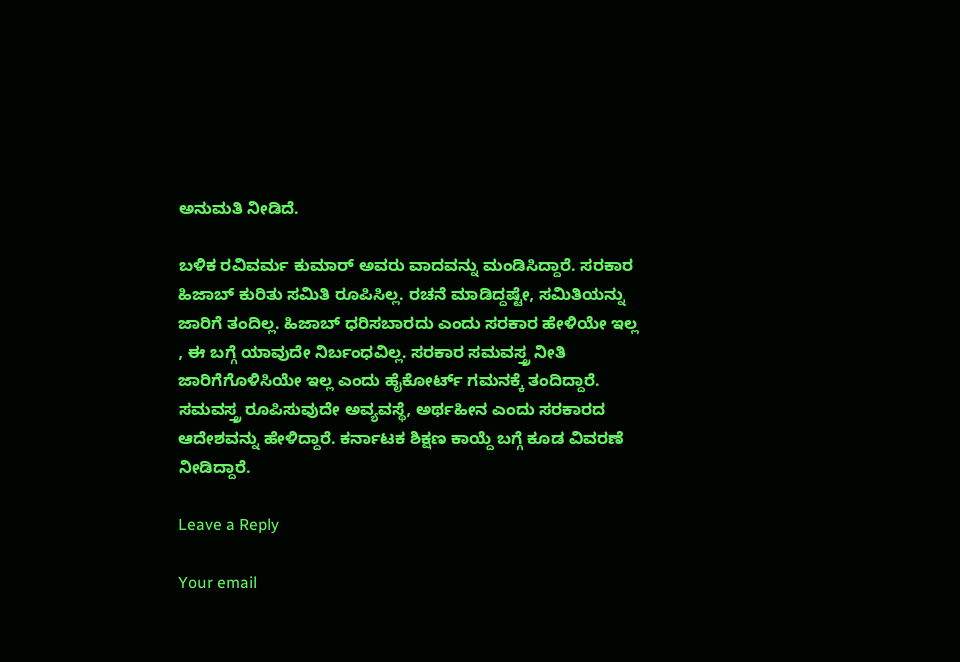ಅನುಮತಿ ನೀಡಿದೆ.

ಬಳಿಕ ರವಿವರ್ಮ ಕುಮಾರ್ ಅವರು ವಾದವನ್ನು ಮಂಡಿಸಿದ್ದಾರೆ. ಸರಕಾರ ಹಿಜಾಬ್ ಕುರಿತು ಸಮಿತಿ ರೂಪಿಸಿಲ್ಲ. ರಚನೆ ಮಾಡಿದ್ದಷ್ಟೇ, ಸಮಿತಿಯನ್ನು ಜಾರಿಗೆ ತಂದಿಲ್ಲ. ಹಿಜಾಬ್ ಧರಿಸಬಾರದು ಎಂದು ಸರಕಾರ ಹೇಳಿಯೇ ಇಲ್ಲ , ಈ ಬಗ್ಗೆ ಯಾವುದೇ ನಿರ್ಬಂಧವಿಲ್ಲ. ಸರಕಾರ ಸಮವಸ್ತ್ರ ನೀತಿ ಜಾರಿಗೆಗೊಳಿಸಿಯೇ ಇಲ್ಲ ಎಂದು ಹೈಕೋರ್ಟ್ ಗಮನಕ್ಕೆ ತಂದಿದ್ದಾರೆ. ಸಮವಸ್ತ್ರ ರೂಪಿಸುವುದೇ ಅವ್ಯವಸ್ಥೆ, ಅರ್ಥಹೀನ ಎಂದು ಸರಕಾರದ ಆದೇಶವನ್ನು ಹೇಳಿದ್ದಾರೆ. ಕರ್ನಾಟಕ ಶಿಕ್ಷಣ ಕಾಯ್ದೆ ಬಗ್ಗೆ ಕೂಡ ವಿವರಣೆ ನೀಡಿದ್ದಾರೆ.

Leave a Reply

Your email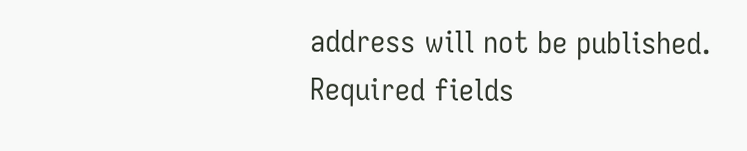address will not be published. Required fields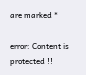are marked *

error: Content is protected !!